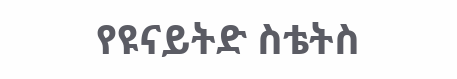የዩናይትድ ስቴትስ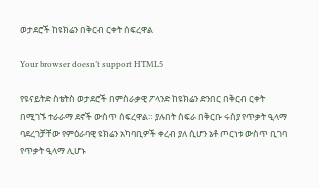ወታደሮች ከዩክሬን በቅርብ ርቀት ሰፍረዋል

Your browser doesn’t support HTML5

የዩናይትድ ስቴትስ ወታደሮች በምስራቃዊ ፖላንድ ከዩክሬን ድንበር በቅርብ ርቀት በሚገኙ ተራራማ ደኖች ውስጥ ሰፍረዋል። ያሉበት ስፍራ በቅርቡ ሩስያ የጥቃት ዒላማ ባደረገቻቸው የምዕራባዊ ዩክሬን አካባቢዎች ቀረብ ያለ ሲሆን ኔቶ ጦርነቱ ውስጥ ቢገባ የጥቃት ዒላማ ሊሆኑ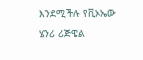እንደሚችሉ የቪኦኤው ሄንሪ ሪጅዌል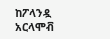ከፖላንዷ አርላሞቭ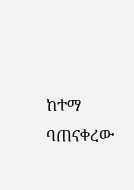ከተማ ባጠናቀረው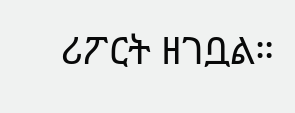ሪፖርት ዘገቧል።